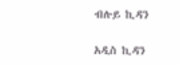ብሉይ ኪዳን

አዲስ ኪዳን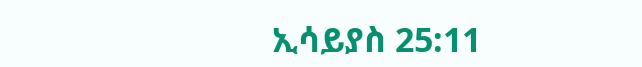ኢሳይያስ 25:11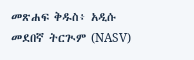መጽሐፍ ቅዱስ፥ አዲሱ መደበኛ ትርጒም (NASV)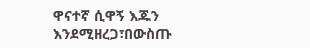ዋናተኛ ሲዋኝ እጁን እንደሚዘረጋ፣በውስጡ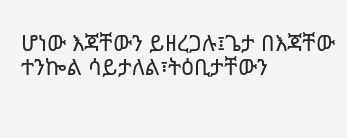ሆነው እጃቸውን ይዘረጋሉ፤ጌታ በእጃቸው ተንኰል ሳይታለል፣ትዕቢታቸውን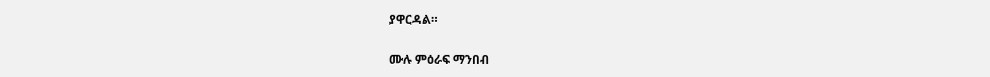ያዋርዳል።

ሙሉ ምዕራፍ ማንበብ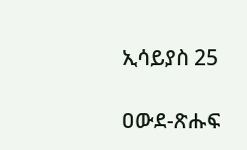ኢሳይያስ 25

ዐውደ-ጽሑፍ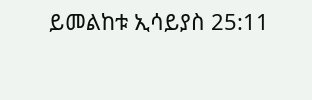ይመልከቱ ኢሳይያስ 25:11